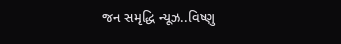જન સમૃદ્ધિ ન્યૂઝ..વિષ્ણુ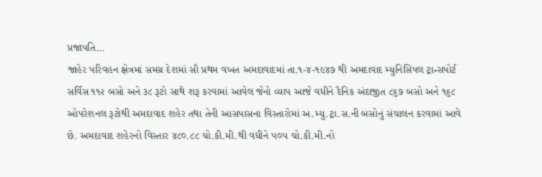પ્રજાપતિ…
જાહેર પરિવહન ક્ષેત્રમાં સમગ્ર દેશમાં સૌ પ્રથમ વખત અમદાવાદમાં તા.૧-૪-૧૯૪૭ થી અમદાવાદ મ્યુનિસિપલ ટ્રાન્સપોર્ટ સર્વિસ ૧૧૨ બસો અને ૩૮ રૂટો સાથે શરૂ કરવામાં આવેલ જેનો વ્યાપ આજે વધીને દૈનિક અંદાજીત ૮૬૭ બસો અને ૧૬૮ ઓપરેશનલ રૂટોથી અમદાવાદ શહેર તથા તેની આસપાસના વિસ્તારોમાં અ.મ્યુ.ટ્રા.સ.ની બસોનું સંચાલન કરવામાં આવે છે. અમદાવાદ શહેરનો વિસ્તાર ૪૮૦.૮૮ ચો.કી.મી.થી વધીને ૫૦૫ ચો.કી.મી.નો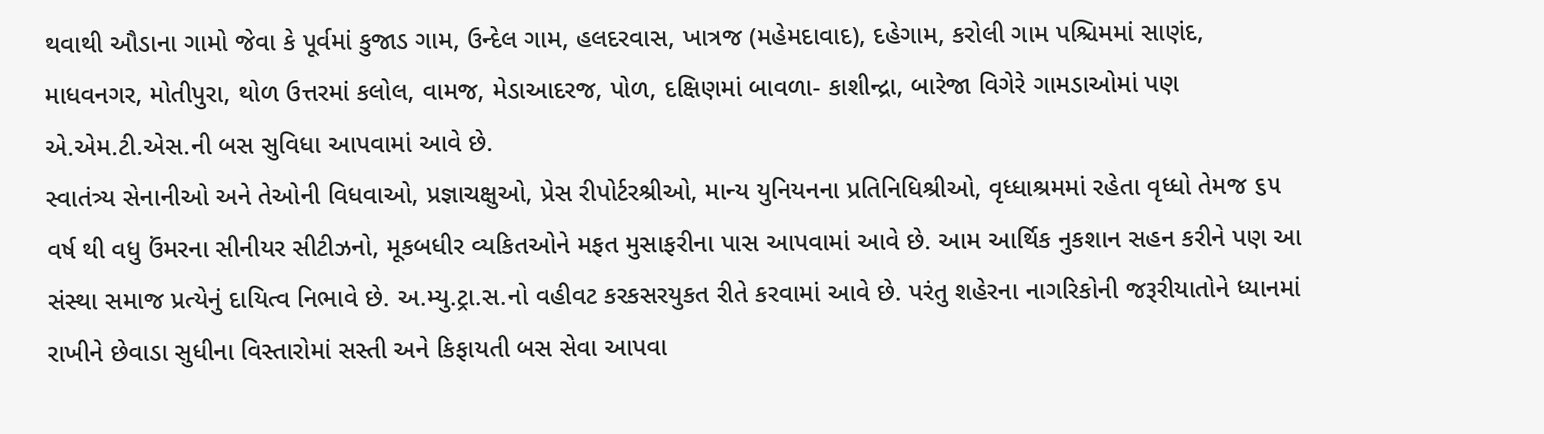થવાથી ઔડાના ગામો જેવા કે પૂર્વમાં કુજાડ ગામ, ઉન્દેલ ગામ, હલદરવાસ, ખાત્રજ (મહેમદાવાદ), દહેગામ, કરોલી ગામ પશ્ચિમમાં સાણંદ, માધવનગર, મોતીપુરા, થોળ ઉત્તરમાં કલોલ, વામજ, મેડાઆદરજ, પોળ, દક્ષિણમાં બાવળા- કાશીન્દ્રા, બારેજા વિગેરે ગામડાઓમાં પણ એ.એમ.ટી.એસ.ની બસ સુવિધા આપવામાં આવે છે.
સ્વાતંત્ર્ય સેનાનીઓ અને તેઓની વિધવાઓ, પ્રજ્ઞાચક્ષુઓ, પ્રેસ રીપોર્ટરશ્રીઓ, માન્ય યુનિયનના પ્રતિનિધિશ્રીઓ, વૃધ્ધાશ્રમમાં રહેતા વૃધ્ધો તેમજ ૬૫ વર્ષ થી વધુ ઉંમરના સીનીયર સીટીઝનો, મૂકબધીર વ્યકિતઓને મફત મુસાફરીના પાસ આપવામાં આવે છે. આમ આર્થિક નુકશાન સહન કરીને પણ આ સંસ્થા સમાજ પ્રત્યેનું દાયિત્વ નિભાવે છે. અ.મ્યુ.ટ્રા.સ.નો વહીવટ કરકસરયુકત રીતે કરવામાં આવે છે. પરંતુ શહેરના નાગરિકોની જરૂરીયાતોને ધ્યાનમાં રાખીને છેવાડા સુધીના વિસ્તારોમાં સસ્તી અને કિફાયતી બસ સેવા આપવા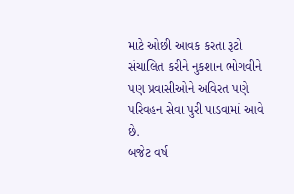માટે ઓછી આવક કરતા રૂટો સંચાલિત કરીને નુકશાન ભોગવીને પણ પ્રવાસીઓને અવિરત પણે પરિવહન સેવા પુરી પાડવામાં આવે છે.
બજેટ વર્ષ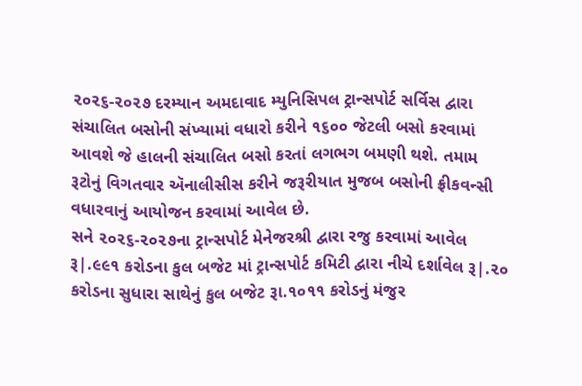૨૦૨૬-૨૦૨૭ દરમ્યાન અમદાવાદ મ્યુનિસિપલ ટ્રાન્સપોર્ટ સર્વિસ દ્વારા સંચાલિત બસોની સંખ્યામાં વધારો કરીને ૧૬૦૦ જેટલી બસો કરવામાં આવશે જે હાલની સંચાલિત બસો કરતાં લગભગ બમણી થશે. તમામ રૂટોનું વિગતવાર ઍનાલીસીસ કરીને જરૂરીયાત મુજબ બસોની ફ્રીકવન્સી વધારવાનું આયોજન કરવામાં આવેલ છે.
સને ૨૦૨૬-૨૦૨૭ના ટ્રાન્સપોર્ટ મેનેજરશ્રી દ્વારા રજુ કરવામાં આવેલ રૂ|.૯૯૧ કરોડના કુલ બજેટ માં ટ્રાન્સપોર્ટ કમિટી દ્વારા નીચે દર્શાવેલ રૂ|.૨૦ કરોડના સુધારા સાથેનું કુલ બજેટ રૂા.૧૦૧૧ કરોડનું મંજુર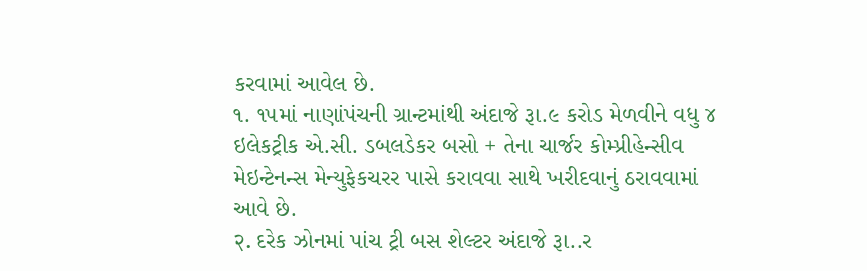કરવામાં આવેલ છે.
૧. ૧૫માં નાણાંપંચની ગ્રાન્ટમાંથી અંદાજે રૂા.૯ કરોડ મેળવીને વધુ ૪ ઇલેકટ્રીક એ.સી. ડબલડેકર બસો + તેના ચાર્જર કોમ્પ્રીહેન્સીવ મેઇન્ટેનન્સ મેન્યુફેકચરર પાસે કરાવવા સાથે ખરીદવાનું ઠરાવવામાં આવે છે.
२. દરેક ઝોનમાં પાંચ ટ્રી બસ શેલ્ટર અંદાજે રૂા..ર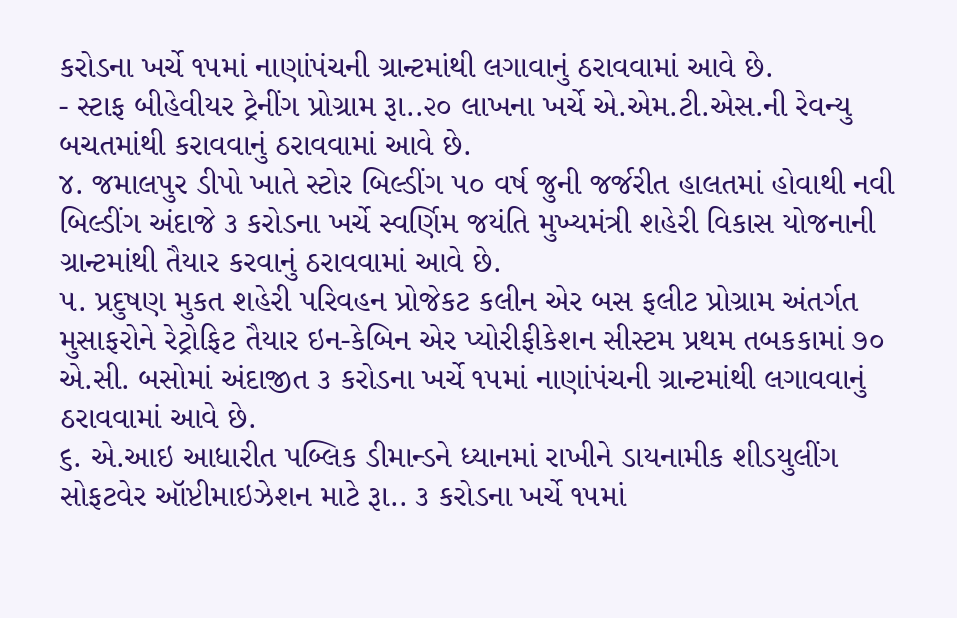કરોડના ખર્ચે ૧૫માં નાણાંપંચની ગ્રાન્ટમાંથી લગાવાનું ઠરાવવામાં આવે છે.
- સ્ટાફ બીહેવીયર ટ્રેનીંગ પ્રોગ્રામ રૂા..૨૦ લાખના ખર્ચે એ.એમ.ટી.એસ.ની રેવન્યુ બચતમાંથી કરાવવાનું ઠરાવવામાં આવે છે.
૪. જમાલપુર ડીપો ખાતે સ્ટોર બિલ્ડીંગ ૫૦ વર્ષ જુની જર્જરીત હાલતમાં હોવાથી નવી બિલ્ડીંગ અંદાજે ૩ કરોડના ખર્ચે સ્વર્ણિમ જયંતિ મુખ્યમંત્રી શહેરી વિકાસ યોજનાની ગ્રાન્ટમાંથી તૈયાર કરવાનું ઠરાવવામાં આવે છે.
૫. પ્રદુષણ મુકત શહેરી પરિવહન પ્રોજેકટ કલીન એર બસ ફલીટ પ્રોગ્રામ અંતર્ગત મુસાફરોને રેટ્રોફિટ તૈયાર ઇન-કેબિન એર પ્યોરીફીકેશન સીસ્ટમ પ્રથમ તબકકામાં ૭૦ એ.સી. બસોમાં અંદાજીત ૩ કરોડના ખર્ચે ૧૫માં નાણાંપંચની ગ્રાન્ટમાંથી લગાવવાનું ઠરાવવામાં આવે છે.
૬. એ.આઇ આધારીત પબ્લિક ડીમાન્ડને ધ્યાનમાં રાખીને ડાયનામીક શીડયુલીંગ સોફટવેર ઑપ્ટીમાઇઝેશન માટે રૂા.. ૩ કરોડના ખર્ચે ૧૫માં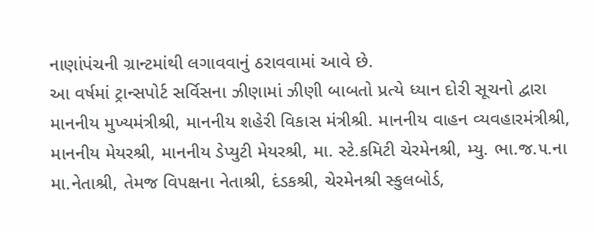નાણાંપંચની ગ્રાન્ટમાંથી લગાવવાનું ઠરાવવામાં આવે છે.
આ વર્ષમાં ટ્રાન્સપોર્ટ સર્વિસના ઝીણામાં ઝીણી બાબતો પ્રત્યે ધ્યાન દોરી સૂચનો દ્વારા માનનીય મુખ્યમંત્રીશ્રી, માનનીય શહેરી વિકાસ મંત્રીશ્રી. માનનીય વાહન વ્યવહારમંત્રીશ્રી, માનનીય મેયરશ્રી, માનનીય ડેપ્યુટી મેયરશ્રી, મા. સ્ટે.કમિટી ચેરમેનશ્રી, મ્યુ. ભા.જ.૫.ના મા.નેતાશ્રી, તેમજ વિપક્ષના નેતાશ્રી, દંડકશ્રી, ચેરમેનશ્રી સ્કુલબોર્ડ,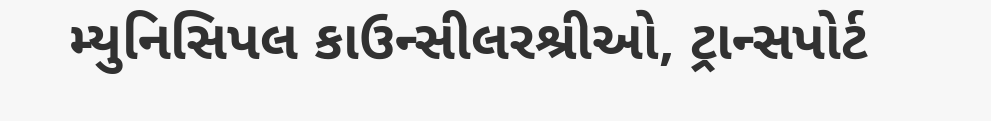મ્યુનિસિપલ કાઉન્સીલરશ્રીઓ, ટ્રાન્સપોર્ટ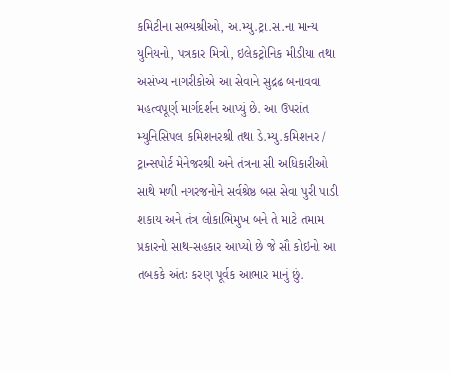કમિટીના સભ્યશ્રીઓ, અ.મ્યુ.ટ્રા.સ.ના માન્ય યુનિયનો, પત્રકાર મિત્રો, ઇલેકટ્રોનિક મીડીયા તથા અસંખ્ય નાગરીકોએ આ સેવાને સુદ્રઢ બનાવવા મહત્વપૂર્ણ માર્ગદર્શન આપ્યું છે. આ ઉપરાંત મ્યુનિસિપલ કમિશનરશ્રી તથા ડે.મ્યુ.કમિશનર / ટ્રાન્સપોર્ટ મેનેજરશ્રી અને તંત્રના સી અધિકારીઓ સાથે મળી નગરજનોને સર્વશ્રેષ્ઠ બસ સેવા પુરી પાડી શકાય અને તંત્ર લોકાભિમુખ બને તે માટે તમામ પ્રકારનો સાથ-સહકાર આપ્યો છે જે સૌ કોઇનો આ તબકકે અંતઃ કરણ પૂર્વક આભાર માનું છું.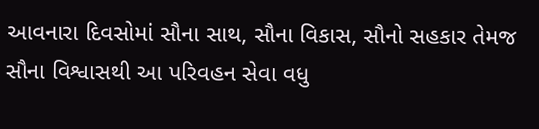આવનારા દિવસોમાં સૌના સાથ, સૌના વિકાસ, સૌનો સહકાર તેમજ સૌના વિશ્વાસથી આ પરિવહન સેવા વધુ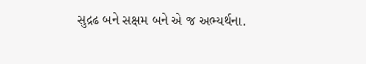સુદ્રઢ બને સક્ષમ બને એ જ અભ્યર્થના.